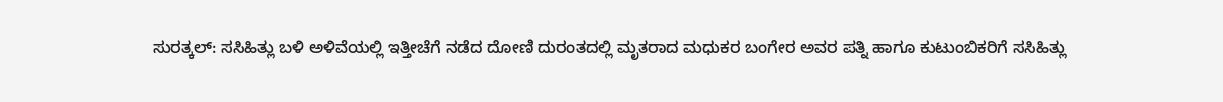ಸುರತ್ಕಲ್: ಸಸಿಹಿತ್ಲು ಬಳಿ ಅಳಿವೆಯಲ್ಲಿ ಇತ್ತೀಚೆಗೆ ನಡೆದ ದೋಣಿ ದುರಂತದಲ್ಲಿ ಮೃತರಾದ ಮಧುಕರ ಬಂಗೇರ ಅವರ ಪತ್ನಿ ಹಾಗೂ ಕುಟುಂಬಿಕರಿಗೆ ಸಸಿಹಿತ್ಲು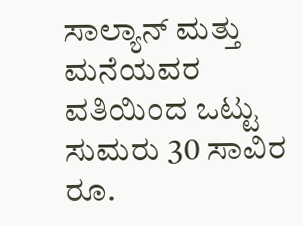ಸಾಲ್ಯಾನ್ ಮತ್ತು ಮನೆಯವರ ವತಿಯಿಂದ ಒಟ್ಟು ಸುಮರು 30 ಸಾವಿರ ರೂ.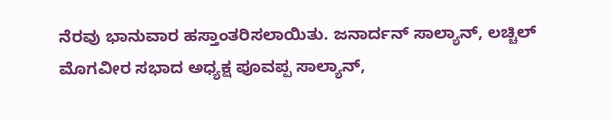ನೆರವು ಭಾನುವಾರ ಹಸ್ತಾಂತರಿಸಲಾಯಿತು. ಜನಾರ್ದನ್ ಸಾಲ್ಯಾನ್, ಲಚ್ಚಿಲ್ ಮೊಗವೀರ ಸಭಾದ ಅಧ್ಯಕ್ಷ ಪೂವಪ್ಪ ಸಾಲ್ಯಾನ್,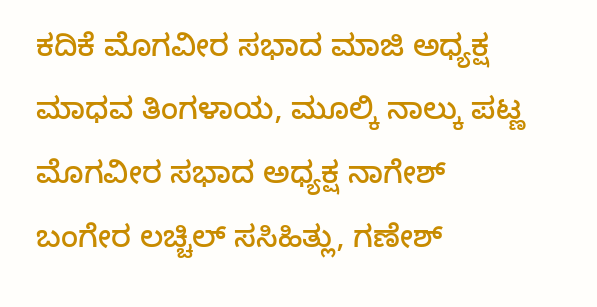ಕದಿಕೆ ಮೊಗವೀರ ಸಭಾದ ಮಾಜಿ ಅಧ್ಯಕ್ಷ ಮಾಧವ ತಿಂಗಳಾಯ, ಮೂಲ್ಕಿ ನಾಲ್ಕು ಪಟ್ಣ ಮೊಗವೀರ ಸಭಾದ ಅಧ್ಯಕ್ಷ ನಾಗೇಶ್ ಬಂಗೇರ ಲಚ್ಚಿಲ್ ಸಸಿಹಿತ್ಲು, ಗಣೇಶ್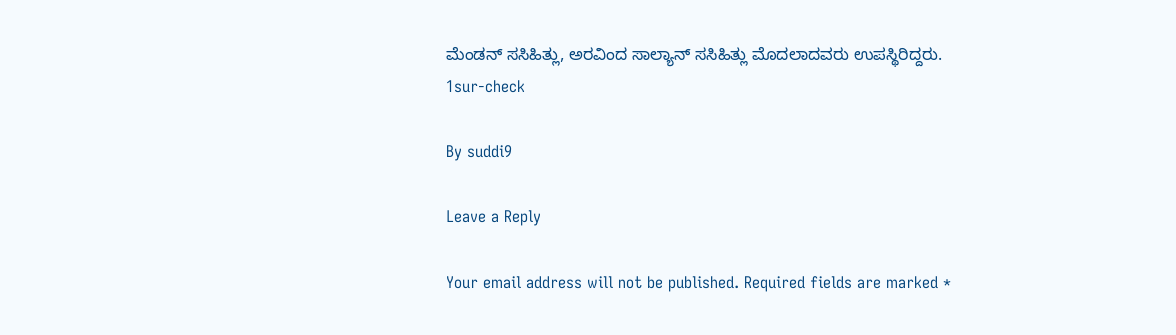ಮೆಂಡನ್ ಸಸಿಹಿತ್ಲು, ಅರವಿಂದ ಸಾಲ್ಯಾನ್ ಸಸಿಹಿತ್ಲು ಮೊದಲಾದವರು ಉಪಸ್ಥಿರಿದ್ದರು.
1sur-check

By suddi9

Leave a Reply

Your email address will not be published. Required fields are marked *